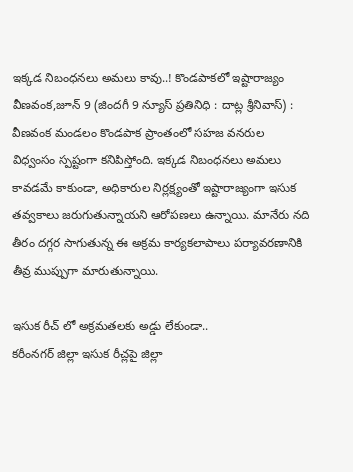ఇక్కడ నిబంధనలు అమలు కావు..! కొండపాకలో ఇష్టారాజ్యం
వీణవంక,జూన్ 9 (జిందగీ 9 న్యూస్ ప్రతినిధి : దాట్ల శ్రీనివాస్) :
వీణవంక మండలం కొండపాక ప్రాంతంలో సహజ వనరుల విధ్వంసం స్పష్టంగా కనిపిస్తోంది. ఇక్కడ నిబంధనలు అమలు కావడమే కాకుండా, అధికారుల నిర్లక్ష్యంతో ఇష్టారాజ్యంగా ఇసుక తవ్వకాలు జరుగుతున్నాయని ఆరోపణలు ఉన్నాయి. మానేరు నది తీరం దగ్గర సాగుతున్న ఈ అక్రమ కార్యకలాపాలు పర్యావరణానికి తీవ్ర ముప్పుగా మారుతున్నాయి.

ఇసుక రీచ్ లో అక్రమతలకు అడ్డు లేకుండా..
కరీంనగర్ జిల్లా ఇసుక రీచ్లపై జిల్లా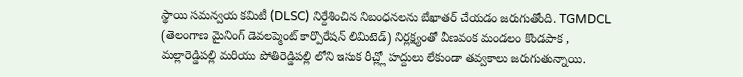స్థాయి సమన్వయ కమిటీ (DLSC) నిర్దేశించిన నిబంధనలను బేఖాతర్ చేయడం జరుగుతోంది. TGMDCL (తెలంగాణ మైనింగ్ డెవలప్మెంట్ కార్పొరేషన్ లిమిటెడ్) నిర్లక్ష్యంతో వీణవంక మండలం కొండపాక , మల్లారెడ్డిపల్లి మరియు పోతిరెడ్డిపల్లి లోని ఇసుక రీచ్ల్లో హద్దులు లేకుండా తవ్వకాలు జరుగుతున్నాయి.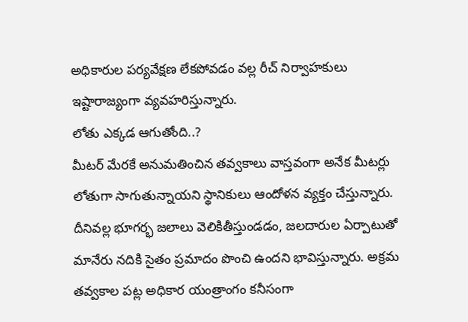అధికారుల పర్యవేక్షణ లేకపోవడం వల్ల రీచ్ నిర్వాహకులు ఇష్టారాజ్యంగా వ్యవహరిస్తున్నారు.
లోతు ఎక్కడ ఆగుతోంది..?
మీటర్ మేరకే అనుమతించిన తవ్వకాలు వాస్తవంగా అనేక మీటర్లు లోతుగా సాగుతున్నాయని స్థానికులు ఆందోళన వ్యక్తం చేస్తున్నారు. దీనివల్ల భూగర్భ జలాలు వెలికితీస్తుండడం, జలదారుల ఏర్పాటుతో మానేరు నదికి సైతం ప్రమాదం పొంచి ఉందని భావిస్తున్నారు. అక్రమ తవ్వకాల పట్ల అధికార యంత్రాంగం కనీసంగా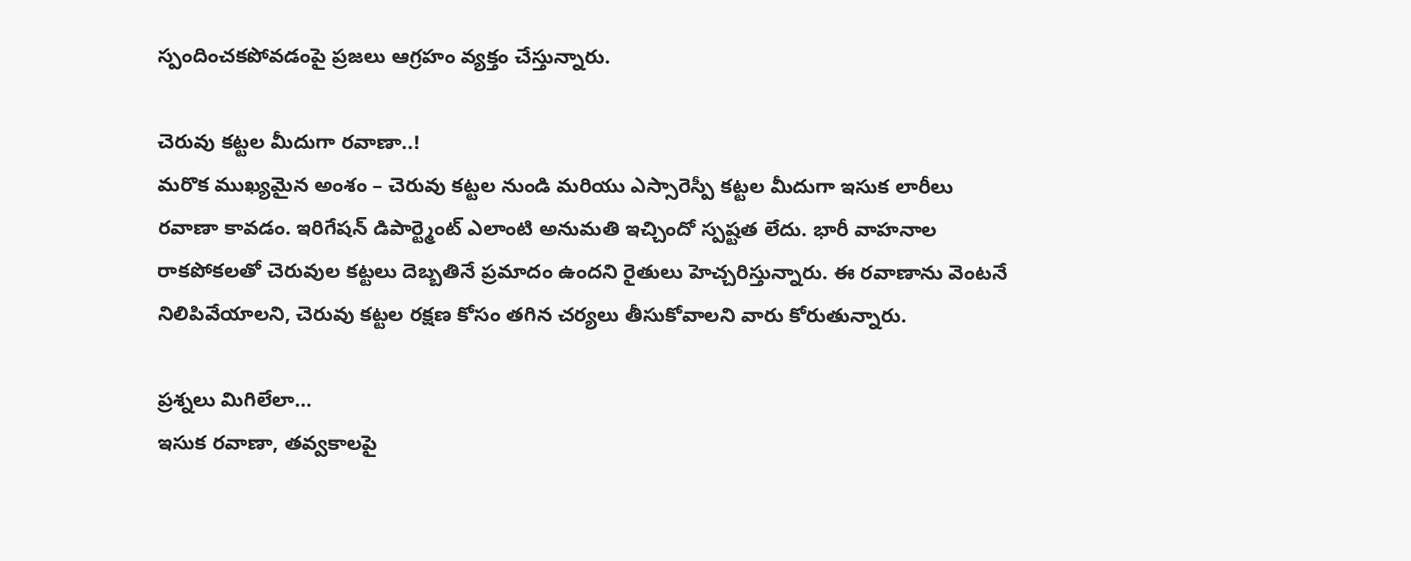స్పందించకపోవడంపై ప్రజలు ఆగ్రహం వ్యక్తం చేస్తున్నారు.

చెరువు కట్టల మీదుగా రవాణా..!
మరొక ముఖ్యమైన అంశం – చెరువు కట్టల నుండి మరియు ఎస్సారెస్పీ కట్టల మీదుగా ఇసుక లారీలు రవాణా కావడం. ఇరిగేషన్ డిపార్ట్మెంట్ ఎలాంటి అనుమతి ఇచ్చిందో స్పష్టత లేదు. భారీ వాహనాల రాకపోకలతో చెరువుల కట్టలు దెబ్బతినే ప్రమాదం ఉందని రైతులు హెచ్చరిస్తున్నారు. ఈ రవాణాను వెంటనే నిలిపివేయాలని, చెరువు కట్టల రక్షణ కోసం తగిన చర్యలు తీసుకోవాలని వారు కోరుతున్నారు.

ప్రశ్నలు మిగిలేలా…
ఇసుక రవాణా, తవ్వకాలపై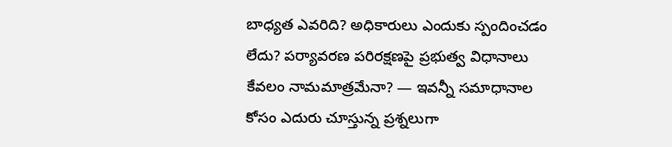బాధ్యత ఎవరిది? అధికారులు ఎందుకు స్పందించడం లేదు? పర్యావరణ పరిరక్షణపై ప్రభుత్వ విధానాలు కేవలం నామమాత్రమేనా? — ఇవన్నీ సమాధానాల కోసం ఎదురు చూస్తున్న ప్రశ్నలుగా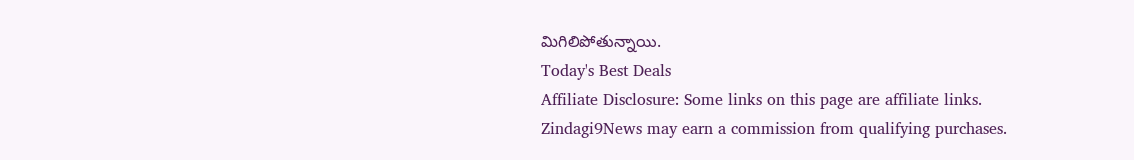మిగిలిపోతున్నాయి.
Today's Best Deals
Affiliate Disclosure: Some links on this page are affiliate links. Zindagi9News may earn a commission from qualifying purchases.